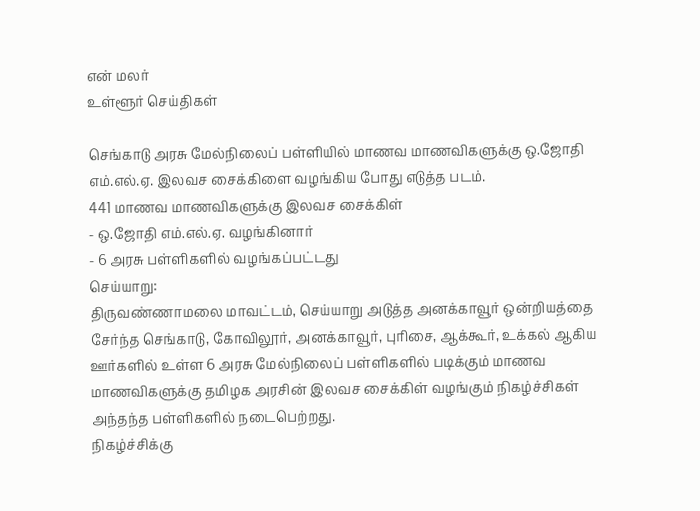என் மலர்
உள்ளூர் செய்திகள்

செங்காடு அரசு மேல்நிலைப் பள்ளியில் மாணவ மாணவிகளுக்கு ஒ.ஜோதி எம்.எல்.ஏ. இலவச சைக்கிளை வழங்கிய போது எடுத்த படம்.
441 மாணவ மாணவிகளுக்கு இலவச சைக்கிள்
- ஒ.ஜோதி எம்.எல்.ஏ. வழங்கினார்
- 6 அரசு பள்ளிகளில் வழங்கப்பட்டது
செய்யாறு:
திருவண்ணாமலை மாவட்டம், செய்யாறு அடுத்த அனக்காவூர் ஒன்றியத்தை சேர்ந்த செங்காடு, கோவிலூர், அனக்காவூர், புரிசை, ஆக்கூர், உக்கல் ஆகிய ஊர்களில் உள்ள 6 அரசு மேல்நிலைப் பள்ளிகளில் படிக்கும் மாணவ மாணவிகளுக்கு தமிழக அரசின் இலவச சைக்கிள் வழங்கும் நிகழ்ச்சிகள் அந்தந்த பள்ளிகளில் நடைபெற்றது.
நிகழ்ச்சிக்கு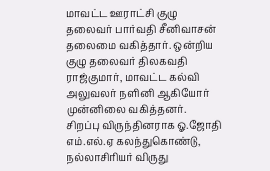மாவட்ட ஊராட்சி குழு தலைவர் பார்வதி சீனிவாசன் தலைமை வகித்தார். ஒன்றிய குழு தலைவர் திலகவதி ராஜ்குமார், மாவட்ட கல்வி அலுவலர் நளினி ஆகியோர் முன்னிலை வகித்தனர்.
சிறப்பு விருந்தினராக ஓ.ஜோதி எம்.எல்.ஏ கலந்துகொண்டு, நல்லாசிரியர் விருது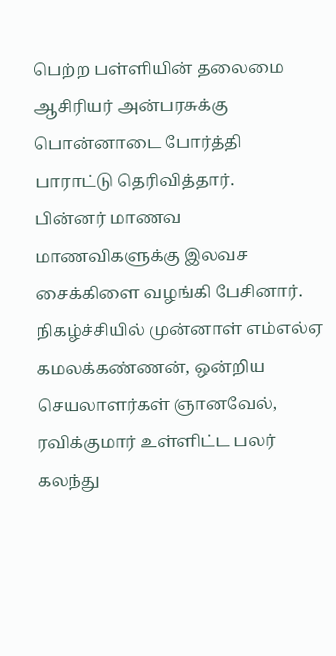பெற்ற பள்ளியின் தலைமை ஆசிரியர் அன்பரசுக்கு பொன்னாடை போர்த்தி பாராட்டு தெரிவித்தார்.
பின்னர் மாணவ மாணவிகளுக்கு இலவச சைக்கிளை வழங்கி பேசினார்.
நிகழ்ச்சியில் முன்னாள் எம்எல்ஏ கமலக்கண்ணன், ஒன்றிய செயலாளர்கள் ஞானவேல், ரவிக்குமார் உள்ளிட்ட பலர் கலந்து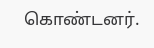கொண்டனர்.